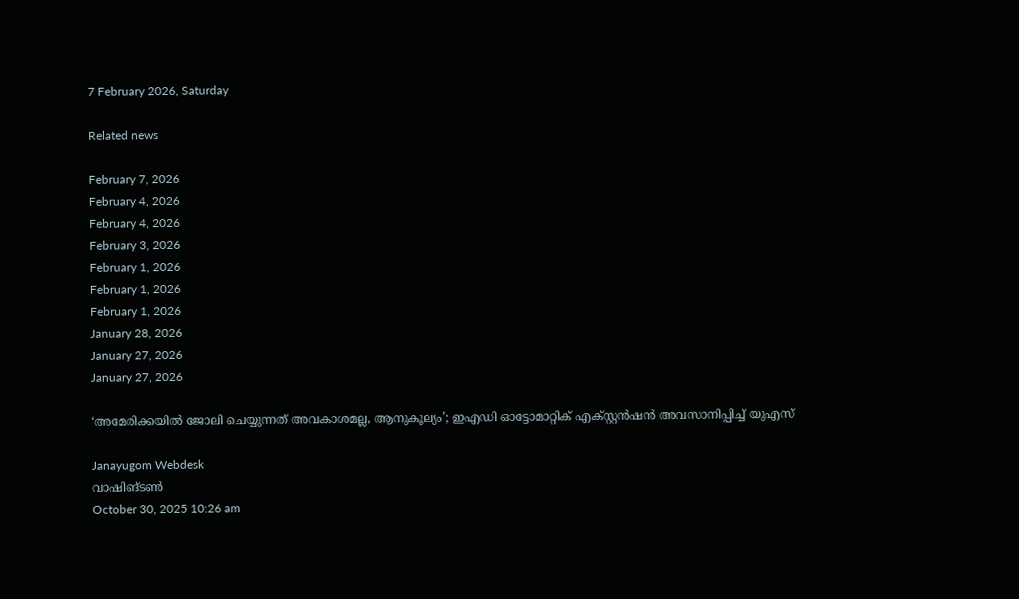7 February 2026, Saturday

Related news

February 7, 2026
February 4, 2026
February 4, 2026
February 3, 2026
February 1, 2026
February 1, 2026
February 1, 2026
January 28, 2026
January 27, 2026
January 27, 2026

‘അമേരിക്കയിൽ ജോലി ചെയ്യുന്നത് അവകാശമല്ല, ആനുകൂല്യം’; ഇഎഡി ഓട്ടോമാറ്റിക് എക്സ്റ്റൻഷൻ അവസാനിപ്പിച്ച് യുഎസ്

Janayugom Webdesk
വാഷിങ്ടൺ
October 30, 2025 10:26 am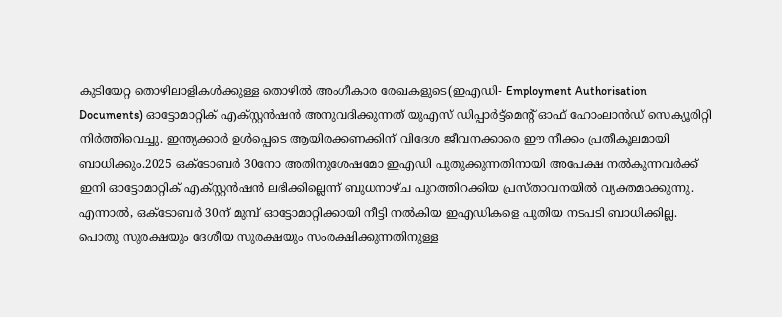കുടിയേറ്റ തൊഴിലാളികൾക്കുള്ള തൊഴിൽ അംഗീകാര രേഖകളുടെ(ഇഎഡി- Employment Authorisation Documents) ഓട്ടോമാറ്റിക് എക്സ്റ്റൻഷൻ അനുവദിക്കുന്നത് യുഎസ് ഡിപ്പാർട്ട്‌മെന്റ് ഓഫ് ഹോംലാൻഡ് സെക്യൂരിറ്റി നിർത്തിവെച്ചു. ഇന്ത്യക്കാർ ഉൾപ്പെടെ ആയിരക്കണക്കിന് വിദേശ ജീവനക്കാരെ ഈ നീക്കം പ്രതീകൂലമായി ബാധിക്കും.2025 ഒക്ടോബർ 30നോ അതിനുശേഷമോ ഇഎഡി പുതുക്കുന്നതിനായി അപേക്ഷ നൽകുന്നവർക്ക് ഇനി ഓട്ടോമാറ്റിക് എക്സ്റ്റൻഷൻ ലഭിക്കില്ലെന്ന് ബുധനാഴ്ച പുറത്തിറക്കിയ പ്രസ്താവനയിൽ വ്യക്തമാക്കുന്നു. എന്നാൽ, ഒക്ടോബർ 30ന് മുമ്പ് ഓട്ടോമാറ്റിക്കായി നീട്ടി നൽകിയ ഇഎഡികളെ പുതിയ നടപടി ബാധിക്കില്ല. പൊതു സുരക്ഷയും ദേശീയ സുരക്ഷയും സംരക്ഷിക്കുന്നതിനുള്ള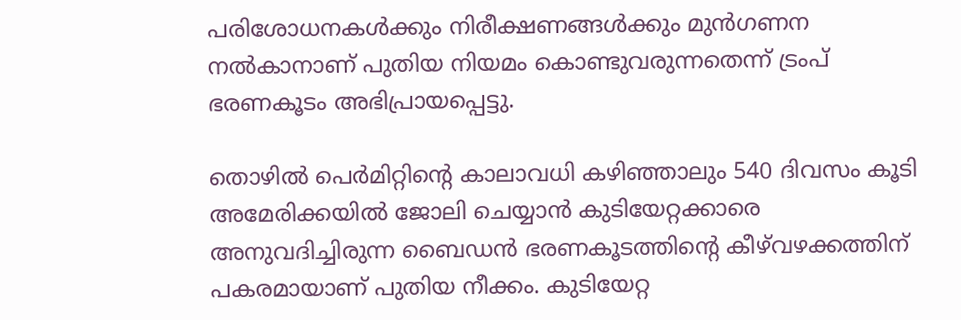പരിശോധനകൾക്കും നിരീക്ഷണങ്ങൾക്കും മുൻഗണന നൽകാനാണ് പുതിയ നിയമം കൊണ്ടുവരുന്നതെന്ന് ട്രംപ് ഭരണകൂടം അഭിപ്രായപ്പെട്ടു.

തൊഴിൽ പെർമിറ്റിന്റെ കാലാവധി കഴിഞ്ഞാലും 540 ദിവസം കൂടി അമേരിക്കയിൽ ജോലി ചെയ്യാൻ കുടിയേറ്റക്കാരെ അനുവദിച്ചിരുന്ന ബൈഡൻ ഭരണകൂടത്തിന്റെ കീഴ്‌വഴക്കത്തിന് പകരമായാണ് പുതിയ നീക്കം. കുടിയേറ്റ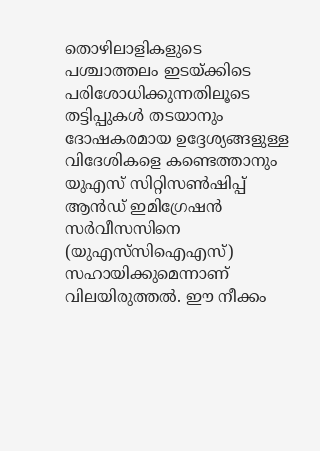തൊഴിലാളികളുടെ പശ്ചാത്തലം ഇടയ്ക്കിടെ പരിശോധിക്കുന്നതിലൂടെ തട്ടിപ്പുകൾ തടയാനും ദോഷകരമായ ഉദ്ദേശ്യങ്ങളുള്ള വിദേശികളെ കണ്ടെത്താനും യുഎസ് സിറ്റിസൺഷിപ്പ് ആൻഡ് ഇമിഗ്രേഷൻ സർവീസസിനെ (യുഎസ്‌സിഐഎസ്) സഹായിക്കുമെന്നാണ് വിലയിരുത്തൽ. ഈ നീക്കം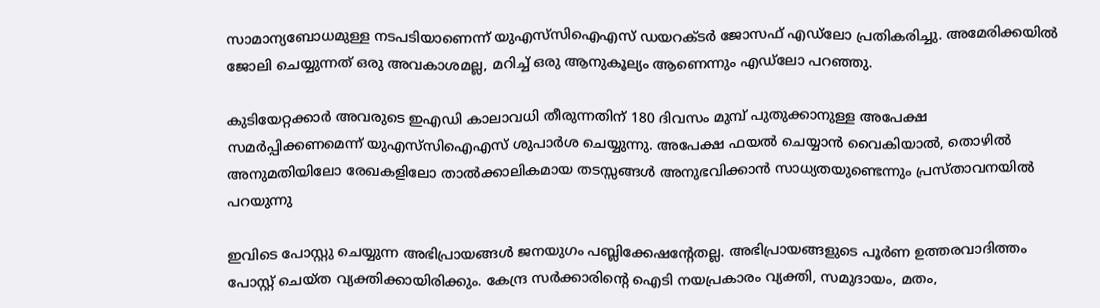സാമാന്യബോധമുള്ള നടപടിയാണെന്ന് യുഎസ്‌സിഐഎസ് ഡയറക്ടർ ജോസഫ് എഡ്‌ലോ പ്രതികരിച്ചു. അമേരിക്കയിൽ ജോലി ചെയ്യുന്നത് ഒരു അവകാശമല്ല, മറിച്ച് ഒരു ആനുകൂല്യം ആണെന്നും എഡ്‌ലോ പറഞ്ഞു.

കുടിയേറ്റക്കാർ അവരുടെ ഇഎഡി കാലാവധി തീരുന്നതിന് 180 ദിവസം മുമ്പ് പുതുക്കാനുള്ള അപേക്ഷ സമർപ്പിക്കണമെന്ന് യുഎസ്‌സിഐഎസ് ശുപാർശ ചെയ്യുന്നു. അപേക്ഷ ഫയൽ ചെയ്യാൻ വൈകിയാൽ, തൊഴിൽ അനുമതിയിലോ രേഖകളിലോ താൽക്കാലികമായ തടസ്സങ്ങൾ അനുഭവിക്കാൻ സാധ്യതയുണ്ടെന്നും പ്രസ്താവനയിൽ പറയുന്നു

ഇവിടെ പോസ്റ്റു ചെയ്യുന്ന അഭിപ്രായങ്ങള്‍ ജനയുഗം പബ്ലിക്കേഷന്റേതല്ല. അഭിപ്രായങ്ങളുടെ പൂര്‍ണ ഉത്തരവാദിത്തം പോസ്റ്റ് ചെയ്ത വ്യക്തിക്കായിരിക്കും. കേന്ദ്ര സര്‍ക്കാരിന്റെ ഐടി നയപ്രകാരം വ്യക്തി, സമുദായം, മതം,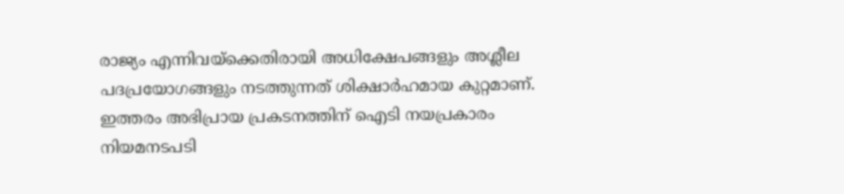രാജ്യം എന്നിവയ്‌ക്കെതിരായി അധിക്ഷേപങ്ങളും അശ്ലീല പദപ്രയോഗങ്ങളും നടത്തുന്നത് ശിക്ഷാര്‍ഹമായ കുറ്റമാണ്. ഇത്തരം അഭിപ്രായ പ്രകടനത്തിന് ഐടി നയപ്രകാരം നിയമനടപടി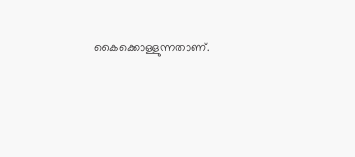കൈക്കൊള്ളുന്നതാണ്.